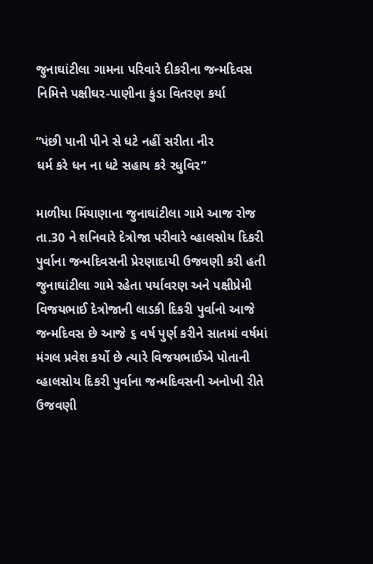જુનાઘાંટીલા ગામના પરિવારે દીકરીના જન્મદિવસ નિમિત્તે પક્ષીઘર-પાણીના કુંડા વિતરણ કર્યા

”પંછી પાની પીને સે ધટે નહીં સરીતા નીર
ધર્મ કરે ધન ના ધટે સહાય કરે રધુવિર”

માળીયા મિંયાણાના જુનાઘાંટીલા ગામે આજ રોજ તા.30 ને શનિવારે દેત્રોજા પરીવારે વ્હાલસોય દિકરી પુર્વાના જન્મદિવસની પ્રેરણાદાયી ઉજવણી કરી હતી જુનાઘાંટીલા ગામે રહેતા પર્યાવરણ અને પક્ષીપ્રેમી વિજયભાઈ દેત્રોજાની લાડકી દિકરી પુર્વાનો આજે જન્મદિવસ છે આજે ૬ વર્ષ પુર્ણ કરીને સાતમાં વર્ષમાં મંગલ પ્રવેશ કર્યો છે ત્યારે વિજયભાઈએ પોતાની વ્હાલસોય દિકરી પુર્વાના જન્મદિવસની અનોખી રીતે ઉજવણી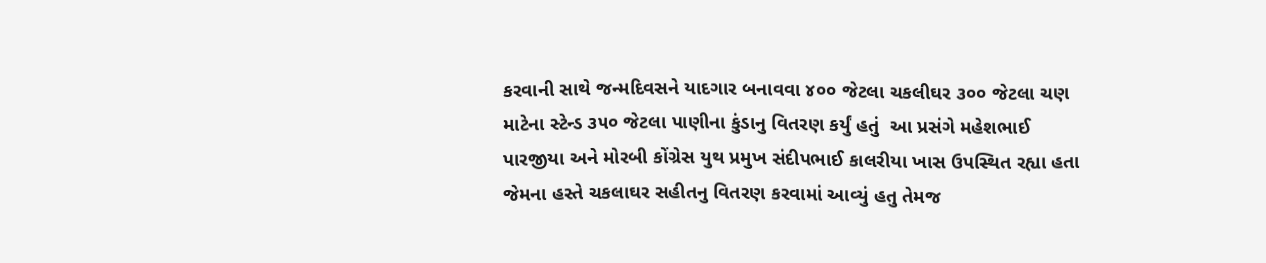કરવાની સાથે જન્મદિવસને યાદગાર બનાવવા ૪૦૦ જેટલા ચકલીઘર ૩૦૦ જેટલા ચણ માટેના સ્ટેન્ડ ૩૫૦ જેટલા પાણીના કુંડાનુ વિતરણ કર્યું હતું  આ પ્રસંગે મહેશભાઈ પારજીયા અને મોરબી કોંગ્રેસ યુથ પ્રમુખ સંદીપભાઈ કાલરીયા ખાસ ઉપસ્થિત રહ્યા હતા જેમના હસ્તે ચકલાઘર સહીતનુ વિતરણ કરવામાં આવ્યું હતુ તેમજ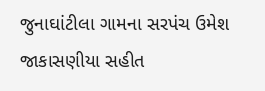જુનાઘાંટીલા ગામના સરપંચ ઉમેશ જાકાસણીયા સહીત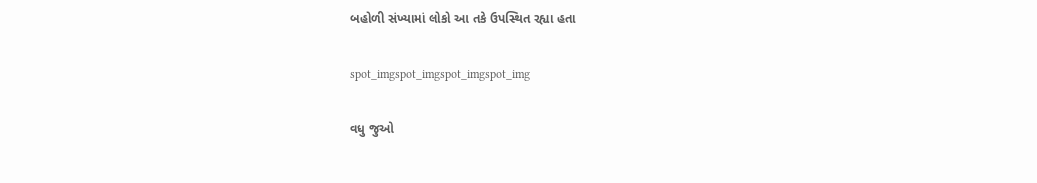બહોળી સંખ્યામાં લોકો આ તકે ઉપસ્થિત રહ્યા હતા

spot_imgspot_imgspot_imgspot_img

વધુ જુઓ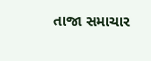તાજા સમાચાર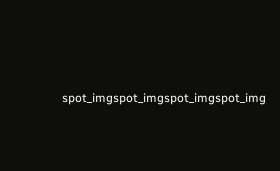spot_imgspot_imgspot_imgspot_img